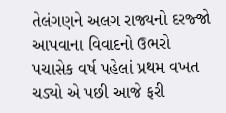તેલંગણને અલગ રાજ્યનો દરજ્જો આપવાના વિવાદનો ઉભરો પચાસેક વર્ષ પહેલાં પ્રથમ વખત ચડ્યો એ પછી આજે ફરી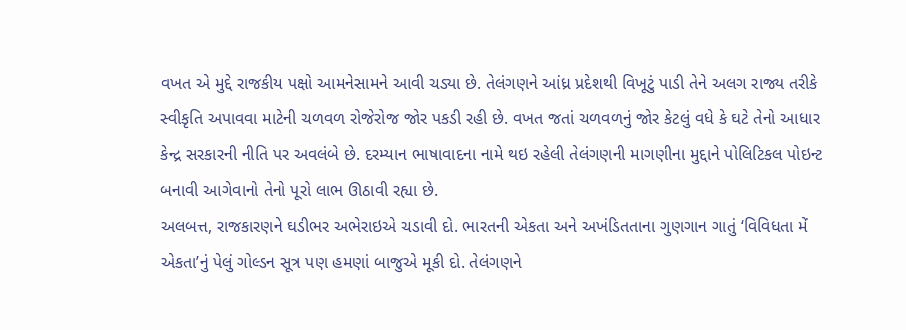વખત એ મુદ્દે રાજકીય પક્ષો આમનેસામને આવી ચડ્યા છે. તેલંગણને આંધ્ર પ્રદેશથી વિખૂટું પાડી તેને અલગ રાજ્ય તરીકે સ્વીકૃતિ અપાવવા માટેની ચળવળ રોજેરોજ જોર પકડી રહી છે. વખત જતાં ચળવળનું જોર કેટલું વધે કે ઘટે તેનો આધાર કેન્દ્ર સરકારની નીતિ પર અવલંબે છે. દરમ્યાન ભાષાવાદના નામે થઇ રહેલી તેલંગણની માગણીના મુદ્દાને પોલિટિકલ પોઇન્ટ બનાવી આગેવાનો તેનો પૂરો લાભ ઊઠાવી રહ્યા છે.
અલબત્ત, રાજકારણને ઘડીભર અભેરાઇએ ચડાવી દો. ભારતની એકતા અને અખંડિતતાના ગુણગાન ગાતું ‘વિવિધતા મેં એકતા’નું પેલું ગોલ્ડન સૂત્ર પણ હમણાં બાજુએ મૂકી દો. તેલંગણને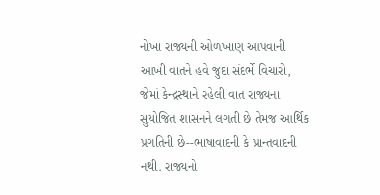નોખા રાજ્યની ઓળખાણ આપવાની આખી વાતને હવે જુદા સંદર્ભે વિચારો, જેમાં કેન્દ્રસ્થાને રહેલી વાત રાજ્યના સુયોજિત શાસનને લગતી છે તેમજ આર્થિક પ્રગતિની છે--ભાષાવાદની કે પ્રાન્તવાદની નથી. રાજ્યનો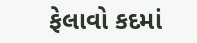ફેલાવો કદમાં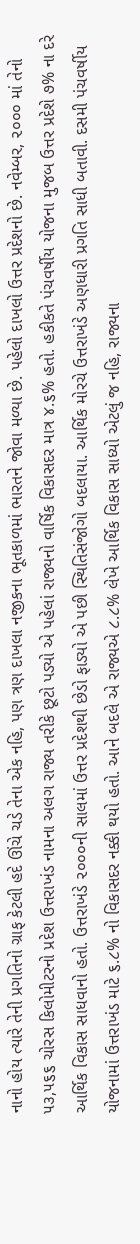નાનો હોય ત્યારે તેની પ્રગતિનો ગ્રાફ કેટલી હદે ઊંચે ચડે તેના એક નહિ, પણ ત્રણ દાખલા નજીકના ભૂતકાળમાં ભારતને જોવા મળ્યા છે. પહેલો દાખલો ઉત્તર પ્રદેશનો છે. નવેમ્બર, ૨૦૦૦ માં તેનો ૫૩,૫૬૬ ચોરસ કિલોમીટરનો પ્રદેશ ઉત્તરાખંડ નામના અલગ રાજ્ય તરીકે છૂટો પડ્યો એ પહેલાં રાજ્યનો વાર્ષિક વિકાસદર માત્ર ૪.૬% હતો. હકીકતે પંચવર્ષીય યોજના મુજબ ઉત્તર પ્રદેશે ૭% ના દરે આર્થિક વિકાસ સાધવાનો હતો. ઉત્તરાખંડે ૨૦૦૦ની સાલમાં ઉત્તર પ્રદેશથી છેડો ફાડ્યો એ પછી સ્થિતિસંજોગો બદલાયા. આર્થિક મોરચે ઉત્તરાખંડે અણધારી પ્રગતિ સાધી બતાવી. દસમી પંચવર્ષીય યોજનામાં ઉત્તરાખંડ માટે ૬.૮% નો વિકાસદર નક્કી થયો હતો. આને બદલે એ રાજ્યએ ૮.૮% લેખે આર્થિક વિકાસ સાધ્યો એટલું જ નહિ, રાજ્યના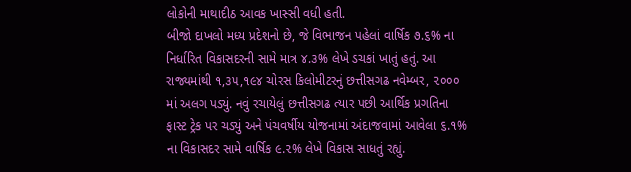લોકોની માથાદીઠ આવક ખાસ્સી વધી હતી.
બીજો દાખલો મધ્ય પ્રદેશનો છે, જે વિભાજન પહેલાં વાર્ષિક ૭.૬% ના નિર્ધારિત વિકાસદરની સામે માત્ર ૪.૩% લેખે ડચકાં ખાતું હતું. આ રાજ્યમાંથી ૧,૩૫,૧૯૪ ચોરસ કિલોમીટરનું છત્તીસગઢ નવેમ્બર, ૨૦૦૦ માં અલગ પડ્યું. નવું રચાયેલું છત્તીસગઢ ત્યાર પછી આર્થિક પ્રગતિના ફાસ્ટ ટ્રેક પર ચડ્યું અને પંચવર્ષીય યોજનામાં અંદાજવામાં આવેલા ૬.૧% ના વિકાસદર સામે વાર્ષિક ૯.૨% લેખે વિકાસ સાધતું રહ્યું.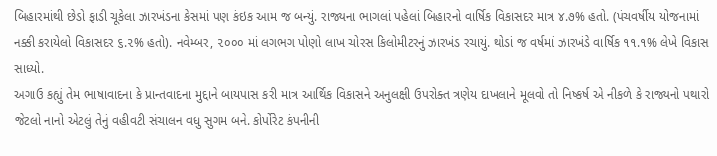બિહારમાંથી છેડો ફાડી ચૂકેલા ઝારખંડના કેસમાં પણ કંઇક આમ જ બન્યું. રાજ્યના ભાગલાં પહેલાં બિહારનો વાર્ષિક વિકાસદર માત્ર ૪.૭% હતો. (પંચવર્ષીય યોજનામાં નક્કી કરાયેલો વિકાસદર ૬.૨% હતો). નવેમ્બર, ૨૦૦૦ માં લગભગ પોણો લાખ ચોરસ કિલોમીટરનું ઝારખંડ રચાયું. થોડાં જ વર્ષમાં ઝારખંડે વાર્ષિક ૧૧.૧% લેખે વિકાસ સાધ્યો.
અગાઉ કહ્યું તેમ ભાષાવાદના કે પ્રાન્તવાદના મુદ્દાને બાયપાસ કરી માત્ર આર્થિક વિકાસને અનુલક્ષી ઉપરોક્ત ત્રણેય દાખલાને મૂલવો તો નિષ્કર્ષ એ નીકળે કે રાજ્યનો પથારો જેટલો નાનો એટલું તેનું વહીવટી સંચાલન વધુ સુગમ બને. કોર્પોરેટ કંપનીની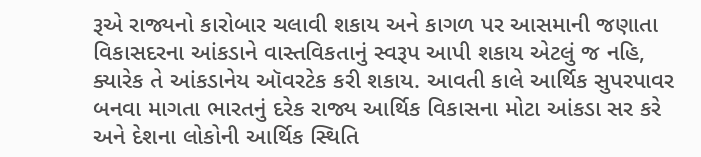રૂએ રાજ્યનો કારોબાર ચલાવી શકાય અને કાગળ પર આસમાની જણાતા વિકાસદરના આંકડાને વાસ્તવિકતાનું સ્વરૂપ આપી શકાય એટલું જ નહિ, ક્યારેક તે આંકડાનેય ઑવરટેક કરી શકાય. આવતી કાલે આર્થિક સુપરપાવર બનવા માગતા ભારતનું દરેક રાજ્ય આર્થિક વિકાસના મોટા આંકડા સર કરે અને દેશના લોકોની આર્થિક સ્થિતિ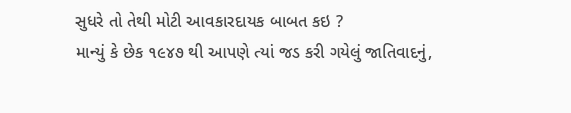સુધરે તો તેથી મોટી આવકારદાયક બાબત કઇ ?
માન્યું કે છેક ૧૯૪૭ થી આપણે ત્યાં જડ કરી ગયેલું જાતિવાદનું,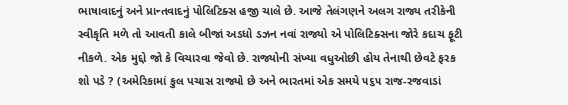ભાષાવાદનું અને પ્રાન્તવાદનું પોલિટિક્સ હજી ચાલે છે. આજે તેલંગણને અલગ રાજ્ય તરીકેની સ્વીકૃતિ મળે તો આવતી કાલે બીજાં અડધો ડઝન નવાં રાજ્યો એ પોલિટિક્સના જોરે કદાચ ફૂટી નીકળે. એક મુદ્દો જો કે વિચારવા જેવો છે. રાજ્યોની સંખ્યા વધુઓછી હોય તેનાથી છેવટે ફરક શો પડે ? (અમેરિકામાં કુલ પચાસ રાજ્યો છે અને ભારતમાં એક સમયે ૫૬૫ રાજ-રજવાડાં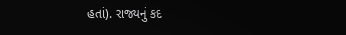હતાં). રાજ્યનું કદ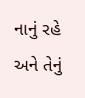નાનું રહે અને તેનું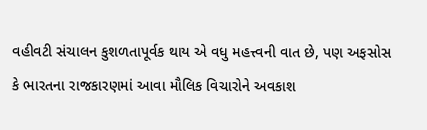વહીવટી સંચાલન કુશળતાપૂર્વક થાય એ વધુ મહત્ત્વની વાત છે, પણ અફસોસ કે ભારતના રાજકારણમાં આવા મૌલિક વિચારોને અવકાશ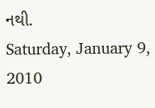નથી.
Saturday, January 9, 2010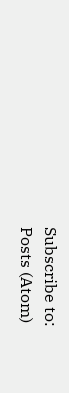Subscribe to:
Posts (Atom)